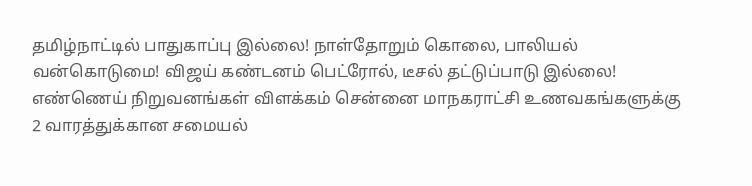தமிழ்நாட்டில் பாதுகாப்பு இல்லை! நாள்தோறும் கொலை, பாலியல் வன்கொடுமை! விஜய் கண்டனம் பெட்ரோல், டீசல் தட்டுப்பாடு இல்லை! எண்ணெய் நிறுவனங்கள் விளக்கம் சென்னை மாநகராட்சி உணவகங்களுக்கு 2 வாரத்துக்கான சமையல்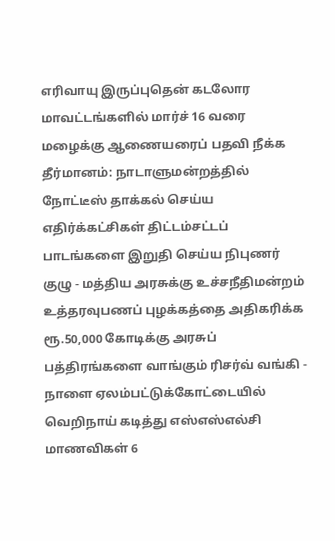எரிவாயு இருப்புதென் கடலோர மாவட்டங்களில் மார்ச் 16 வரை மழைக்கு ஆணையரைப் பதவி நீக்க தீர்மானம்: நாடாளுமன்றத்தில் நோட்டீஸ் தாக்கல் செய்ய எதிர்க்கட்சிகள் திட்டம்சட்டப் பாடங்களை இறுதி செய்ய நிபுணர் குழு - மத்திய அரசுக்கு உச்சநீதிமன்றம் உத்தரவுபணப் புழக்கத்தை அதிகரிக்க ரூ.50,000 கோடிக்கு அரசுப் பத்திரங்களை வாங்கும் ரிசர்வ் வங்கி - நாளை ஏலம்பட்டுக்கோட்டையில் வெறிநாய் கடித்து எஸ்எஸ்எல்சி மாணவிகள் 6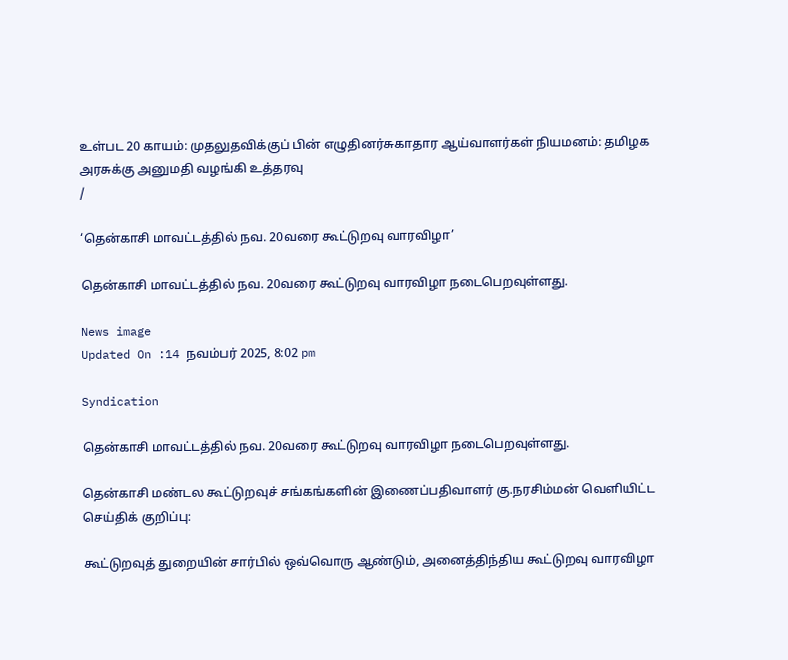உள்பட 20 காயம்: முதலுதவிக்குப் பின் எழுதினர்சுகாதார ஆய்வாளர்கள் நியமனம்: தமிழக அரசுக்கு அனுமதி வழங்கி உத்தரவு
/

‘தென்காசி மாவட்டத்தில் நவ. 20வரை கூட்டுறவு வாரவிழா’

தென்காசி மாவட்டத்தில் நவ. 20வரை கூட்டுறவு வாரவிழா நடைபெறவுள்ளது.

News image
Updated On :14 நவம்பர் 2025, 8:02 pm

Syndication

தென்காசி மாவட்டத்தில் நவ. 20வரை கூட்டுறவு வாரவிழா நடைபெறவுள்ளது.

தென்காசி மண்டல கூட்டுறவுச் சங்கங்களின் இணைப்பதிவாளர் கு.நரசிம்மன் வெளியிட்ட செய்திக் குறிப்பு:

கூட்டுறவுத் துறையின் சார்பில் ஒவ்வொரு ஆண்டும், அனைத்திந்திய கூட்டுறவு வாரவிழா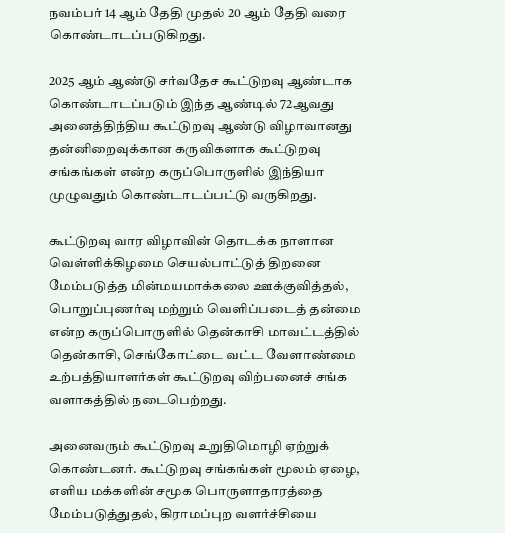நவம்பர் 14 ஆம் தேதி முதல் 20 ஆம் தேதி வரை கொண்டாடப்படுகிறது.

2025 ஆம் ஆண்டு சர்வதேச கூட்டுறவு ஆண்டாக கொண்டாடப்படும் இந்த ஆண்டில் 72ஆவது அனைத்திந்திய கூட்டுறவு ஆண்டு விழாவானது தன்னிறைவுக்கான கருவிகளாக கூட்டுறவு சங்கங்கள் என்ற கருப்பொருளில் இந்தியா முழுவதும் கொண்டாடப்பட்டு வருகிறது.

கூட்டுறவு வார விழாவின் தொடக்க நாளான வெள்ளிக்கிழமை செயல்பாட்டுத் திறனை மேம்படுத்த மின்மயமாக்கலை ஊக்குவித்தல், பொறுப்புணர்வு மற்றும் வெளிப்படைத் தன்மை என்ற கருப்பொருளில் தென்காசி மாவட்டத்தில் தென்காசி, செங்கோட்டை வட்ட வேளாண்மை உற்பத்தியாளர்கள் கூட்டுறவு விற்பனைச் சங்க வளாகத்தில் நடைபெற்றது.

அனைவரும் கூட்டுறவு உறுதிமொழி ஏற்றுக் கொண்டனர். கூட்டுறவு சங்கங்கள் மூலம் ஏழை, எளிய மக்களின் சமூக பொருளாதாரத்தை மேம்படுத்துதல், கிராமப்புற வளர்ச்சியை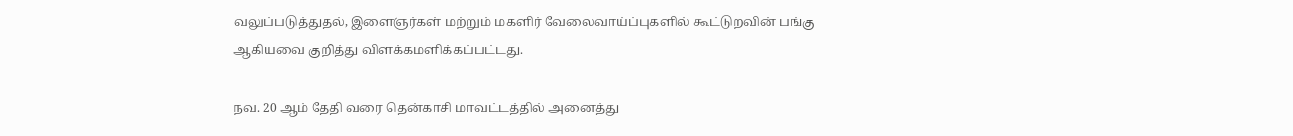வலுப்படுத்துதல், இளைஞர்கள் மற்றும் மகளிர் வேலைவாய்ப்புகளில் கூட்டுறவின் பங்கு ஆகியவை குறித்து விளக்கமளிக்கப்பட்டது.

நவ. 20 ஆம் தேதி வரை தென்காசி மாவட்டத்தில் அனைத்து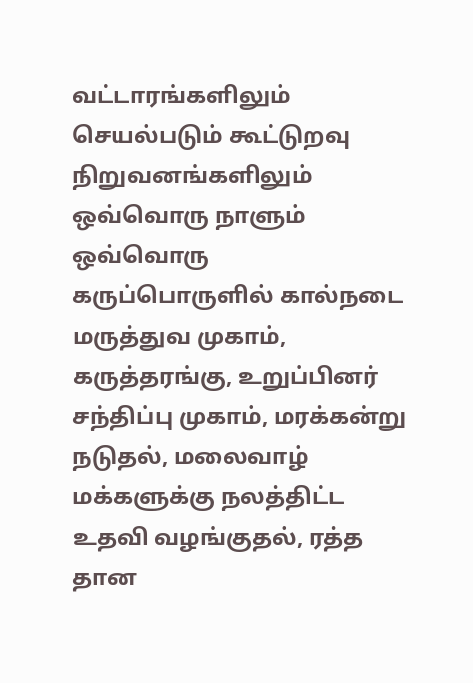வட்டாரங்களிலும் செயல்படும் கூட்டுறவு நிறுவனங்களிலும் ஒவ்வொரு நாளும் ஒவ்வொரு கருப்பொருளில் கால்நடை மருத்துவ முகாம், கருத்தரங்கு, உறுப்பினர் சந்திப்பு முகாம், மரக்கன்று நடுதல், மலைவாழ் மக்களுக்கு நலத்திட்ட உதவி வழங்குதல், ரத்த தான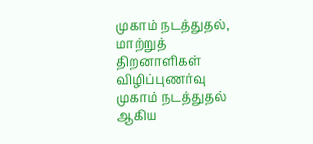முகாம் நடத்துதல், மாற்றுத் திறனாளிகள் விழிப்புணர்வு முகாம் நடத்துதல் ஆகிய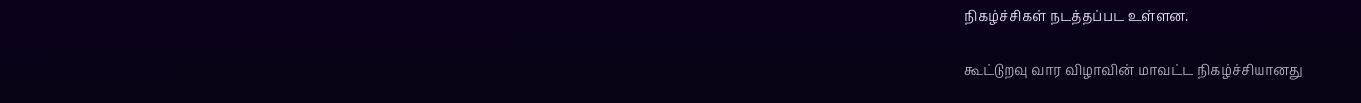நிகழ்ச்சிகள் நடத்தப்பட உள்ளன.

கூட்டுறவு வார விழாவின் மாவட்ட நிகழ்ச்சியானது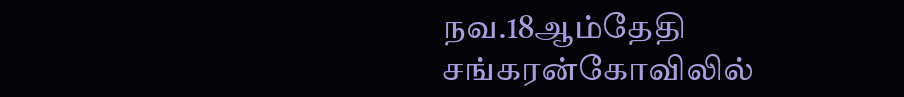நவ.18ஆம்தேதி சங்கரன்கோவிலில்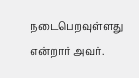நடைபெறவுள்ளது என்றார் அவர்.